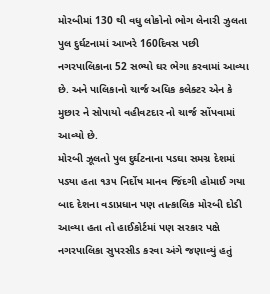મોરબીમાં 130 થી વધુ લોકોનો ભોગ લેનારી ઝુલતા પુલ દુર્ઘટનામાં આખરે 160દિવસ પછી નગરપાલિકાના 52 સભ્યો ઘર ભેગા કરવામાં આવ્યા છે. અને પાલિકાનો ચાર્જ અધિક કલેક્ટર એન કે મુછાર ને સોપાયો વહીવટદાર નો ચાર્જ સોંપવામાં આવ્યો છે.
મોરબી ઝૂલતો પુલ દુર્ઘટનાના પડઘા સમગ્ર દેશમાં પડ્યા હતા ૧૩૫ નિર્દોષ માનવ જિંદગી હોમાઈ ગયા બાદ દેશના વડાપ્રધાન પણ તાત્કાલિક મોરબી દોડી આવ્યા હતા તો હાઈકોર્ટમાં પણ સરકાર પક્ષે નગરપાલિકા સુપરસીડ કરવા અંગે જણાવ્યું હતું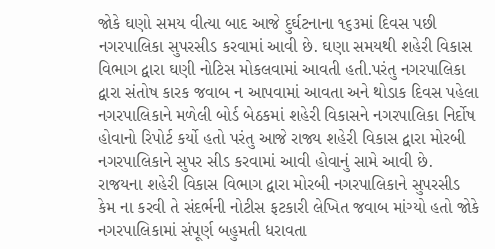જોકે ઘણો સમય વીત્યા બાદ આજે દુર્ઘટનાના ૧૬૩માં દિવસ પછી નગરપાલિકા સુપરસીડ કરવામાં આવી છે. ઘણા સમયથી શહેરી વિકાસ વિભાગ દ્વારા ઘણી નોટિસ મોકલવામાં આવતી હતી.પરંતુ નગરપાલિકા દ્વારા સંતોષ કારક જવાબ ન આપવામાં આવતા અને થોડાક દિવસ પહેલા નગરપાલિકાને મળેલી બોર્ડ બેઠકમાં શહેરી વિકાસને નગરપાલિકા નિર્દોષ હોવાનો રિપોર્ટ કર્યો હતો પરંતુ આજે રાજ્ય શહેરી વિકાસ દ્વારા મોરબી નગરપાલિકાને સુપર સીડ કરવામાં આવી હોવાનું સામે આવી છે.
રાજયના શહેરી વિકાસ વિભાગ દ્વારા મોરબી નગરપાલિકાને સુપરસીડ કેમ ના કરવી તે સંદર્ભની નોટીસ ફટકારી લેખિત જવાબ માંગ્યો હતો જોકે નગરપાલિકામાં સંપૂર્ણ બહુમતી ધરાવતા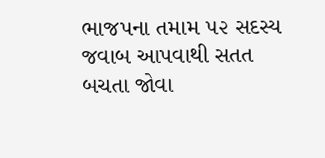ભાજપના તમામ ૫૨ સદસ્ય જવાબ આપવાથી સતત બચતા જોવા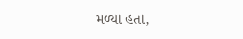મળ્યા હતા,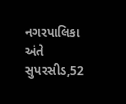નગરપાલિકા અંતે સુપરસીડ,52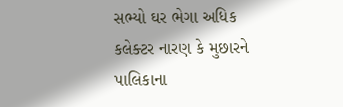સભ્યો ઘર ભેગા અધિક કલેક્ટર નારણ કે મુછારને પાલિકાના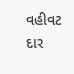વહીવટ દાર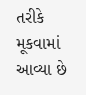તરીકે મૂકવામાં આવ્યા છે